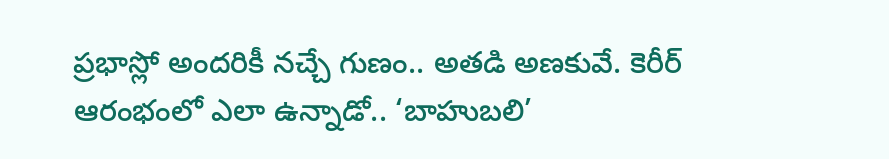ప్రభాస్లో అందరికీ నచ్చే గుణం.. అతడి అణకువే. కెరీర్ ఆరంభంలో ఎలా ఉన్నాడో.. ‘బాహుబలి’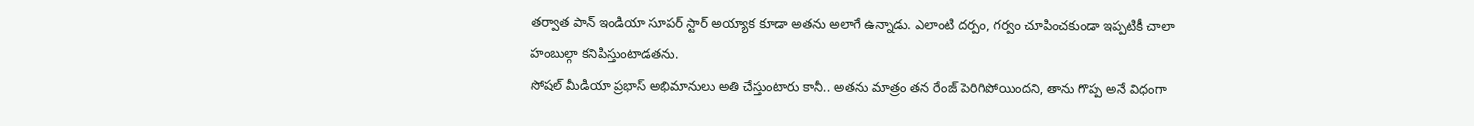తర్వాత పాన్ ఇండియా సూపర్ స్టార్ అయ్యాక కూడా అతను అలాగే ఉన్నాడు. ఎలాంటి దర్పం, గర్వం చూపించకుండా ఇప్పటికీ చాలా హంబుల్గా కనిపిస్తుంటాడతను.
సోషల్ మీడియా ప్రభాస్ అభిమానులు అతి చేస్తుంటారు కానీ.. అతను మాత్రం తన రేంజ్ పెరిగిపోయిందని, తాను గొప్ప అనే విధంగా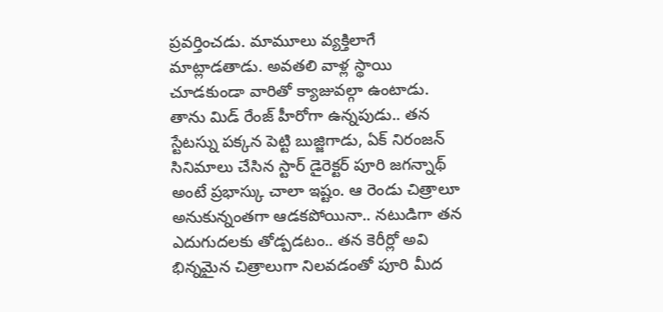ప్రవర్తించడు. మామూలు వ్యక్తిలాగే మాట్లాడతాడు. అవతలి వాళ్ల స్థాయి చూడకుండా వారితో క్యాజువల్గా ఉంటాడు.
తాను మిడ్ రేంజ్ హీరోగా ఉన్నపుడు.. తన స్టేటస్ను పక్కన పెట్టి బుజ్జిగాడు, ఏక్ నిరంజన్ సినిమాలు చేసిన స్టార్ డైరెక్టర్ పూరి జగన్నాథ్ అంటే ప్రభాస్కు చాలా ఇష్టం. ఆ రెండు చిత్రాలూ అనుకున్నంతగా ఆడకపోయినా.. నటుడిగా తన ఎదుగుదలకు తోడ్పడటం.. తన కెరీర్లో అవి భిన్నమైన చిత్రాలుగా నిలవడంతో పూరి మీద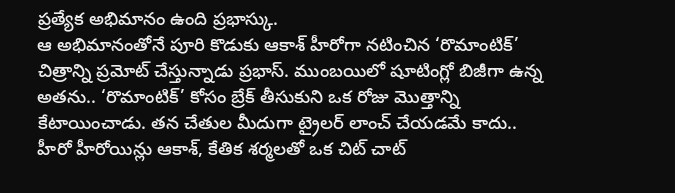ప్రత్యేక అభిమానం ఉంది ప్రభాస్కు.
ఆ అభిమానంతోనే పూరి కొడుకు ఆకాశ్ హీరోగా నటించిన ‘రొమాంటిక్’ చిత్రాన్ని ప్రమోట్ చేస్తున్నాడు ప్రభాస్. ముంబయిలో షూటింగ్లో బిజీగా ఉన్న అతను.. ‘రొమాంటిక్’ కోసం బ్రేక్ తీసుకుని ఒక రోజు మొత్తాన్ని కేటాయించాడు. తన చేతుల మీదుగా ట్రైలర్ లాంచ్ చేయడమే కాదు.. హీరో హీరోయిన్లు ఆకాశ్, కేతిక శర్మలతో ఒక చిట్ చాట్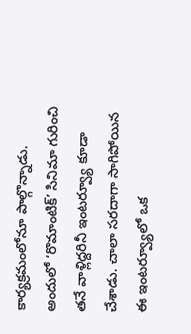కార్యక్రమంలోనూ పాల్గొన్నాడు.
అందులో ‘రొమాంటిక్’ సినిమా గురించి తనే వాళ్లిద్దరినీ ఇంటర్వ్యూ కూడా చేశాడు. చాలా సరదాగా సాగిపోయిన ఈ ఇంటర్వ్యూలో ఒక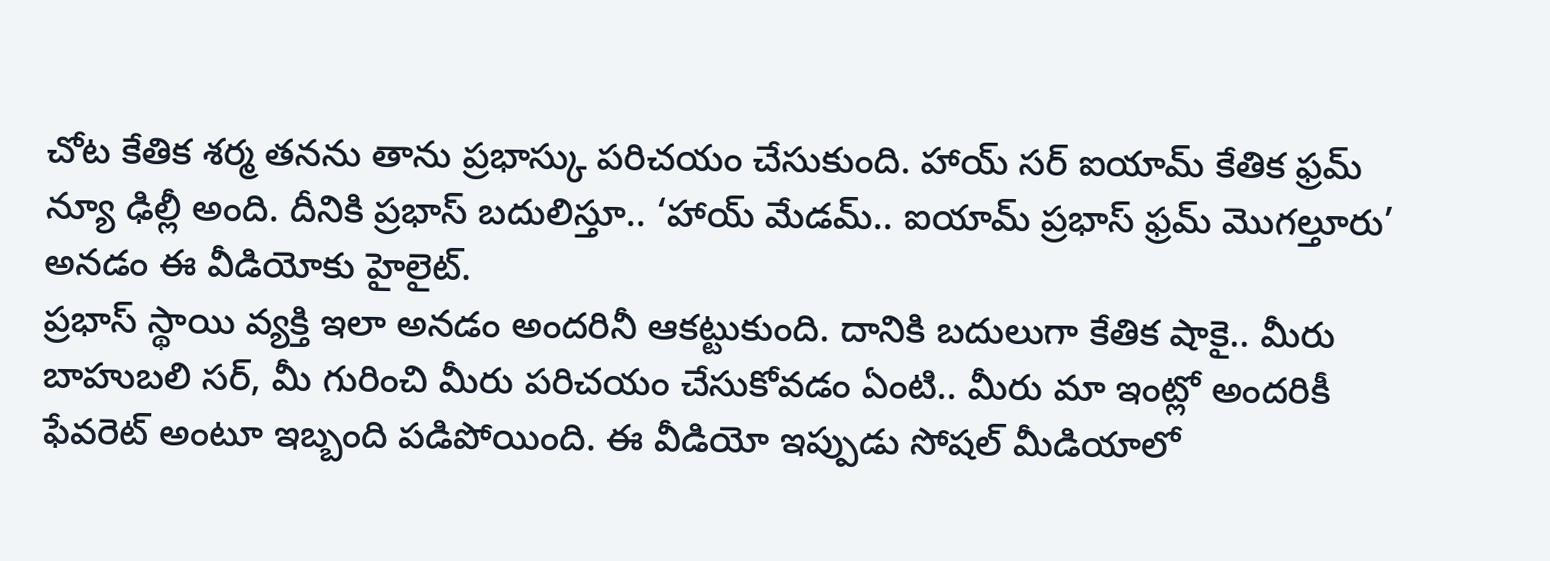చోట కేతిక శర్మ తనను తాను ప్రభాస్కు పరిచయం చేసుకుంది. హాయ్ సర్ ఐయామ్ కేతిక ఫ్రమ్ న్యూ ఢిల్లీ అంది. దీనికి ప్రభాస్ బదులిస్తూ.. ‘హాయ్ మేడమ్.. ఐయామ్ ప్రభాస్ ఫ్రమ్ మొగల్తూరు’ అనడం ఈ వీడియోకు హైలైట్.
ప్రభాస్ స్థాయి వ్యక్తి ఇలా అనడం అందరినీ ఆకట్టుకుంది. దానికి బదులుగా కేతిక షాకై.. మీరు బాహుబలి సర్, మీ గురించి మీరు పరిచయం చేసుకోవడం ఏంటి.. మీరు మా ఇంట్లో అందరికీ ఫేవరెట్ అంటూ ఇబ్బంది పడిపోయింది. ఈ వీడియో ఇప్పుడు సోషల్ మీడియాలో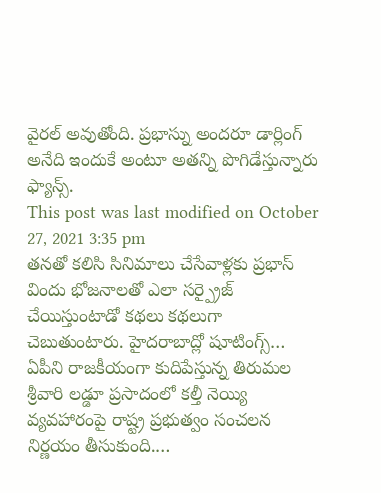వైరల్ అవుతోంది. ప్రభాస్ను అందరూ డార్లింగ్ అనేది ఇందుకే అంటూ అతన్ని పొగిడేస్తున్నారు ఫ్యాన్స్.
This post was last modified on October 27, 2021 3:35 pm
తనతో కలిసి సినిమాలు చేసేవాళ్లకు ప్రభాస్ విందు భోజనాలతో ఎలా సర్ప్రైజ్ చేయిస్తుంటాడో కథలు కథలుగా చెబుతుంటారు. హైదరాబాద్లో షూటింగ్స్…
ఏపీని రాజకీయంగా కుదిపేస్తున్న తిరుమల శ్రీవారి లడ్డూ ప్రసాదంలో కల్తీ నెయ్యి వ్యవహారంపై రాష్ట్ర ప్రభుత్వం సంచలన నిర్ణయం తీసుకుంది.…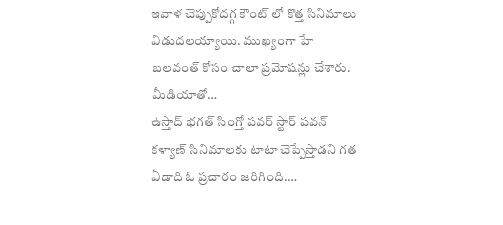ఇవాళ చెప్పుకోదగ్గ కౌంట్ లో కొత్త సినిమాలు విడుదలయ్యాయి. ముఖ్యంగా హే బలవంత్ కోసం చాలా ప్రమోషన్లు చేశారు. మీడియాతో…
ఉస్తాద్ భగత్ సింగ్తో పవర్ స్టార్ పవన్ కళ్యాణ్ సినిమాలకు టాటా చెప్పేస్తాడని గత ఏడాది ఓ ప్రచారం జరిగింది.…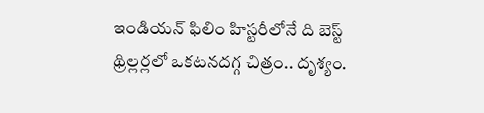ఇండియన్ ఫిలిం హిస్టరీలోనే ది బెస్ట్ థ్రిల్లర్లలో ఒకటనదగ్గ చిత్రం.. దృశ్యం.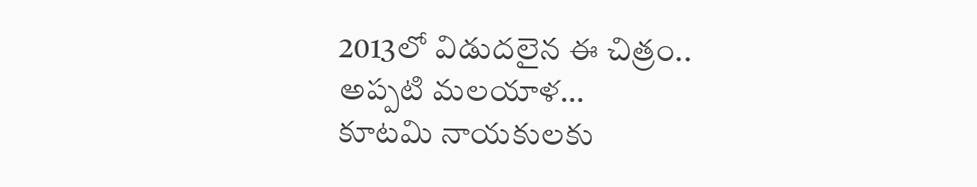2013లో విడుదలైన ఈ చిత్రం.. అప్పటి మలయాళ…
కూటమి నాయకులకు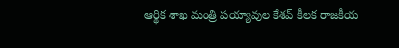ఆర్థిక శాఖ మంత్రి పయ్యావుల కేశవ్ కీలక రాజకీయ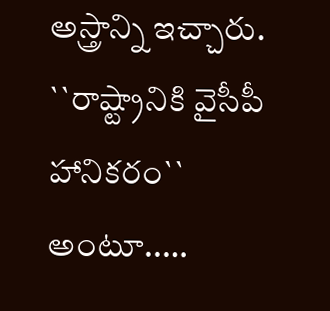అస్త్రాన్ని ఇచ్చారు. ``రాష్ట్రానికి వైసీపీ హానికరం`` అంటూ..…